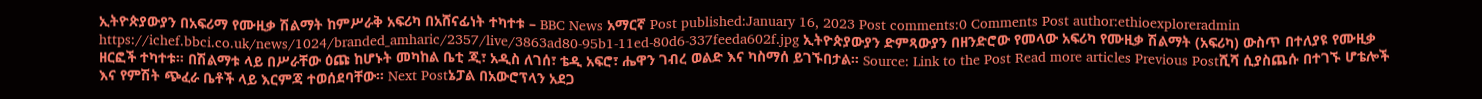ኢትዮጵያውያን በአፍሪማ የሙዚቃ ሽልማት ከምሥራቅ አፍሪካ በአሸናፊነት ተካተቱ – BBC News አማርኛ Post published:January 16, 2023 Post comments:0 Comments Post author:ethioexploreradmin https://ichef.bbci.co.uk/news/1024/branded_amharic/2357/live/3863ad80-95b1-11ed-80d6-337feeda602f.jpg ኢትዮጵያውያን ድምጻውያን በዘንድሮው የመላው አፍሪካ የሙዚቃ ሽልማት (አፍሪካ) ውስጥ በተለያዩ የሙዚቃ ዘርፎች ተካተቱ። በሽልማቱ ላይ በሥራቸው ዕጩ ከሆኑት መካከል ቤቲ ጂ፣ አዲስ ለገሰ፣ ቴዲ አፍሮ፣ ሔዋን ገብረ ወልድ እና ካስማሰ ይገኙበታል። Source: Link to the Post Read more articles Previous Postሺሻ ሲያስጨሱ በተገኙ ሆቴሎች እና የምሽት ጭፈራ ቤቶች ላይ እርምጃ ተወሰደባቸው፡፡ Next Postኔፓል በአውሮፕላን አደጋ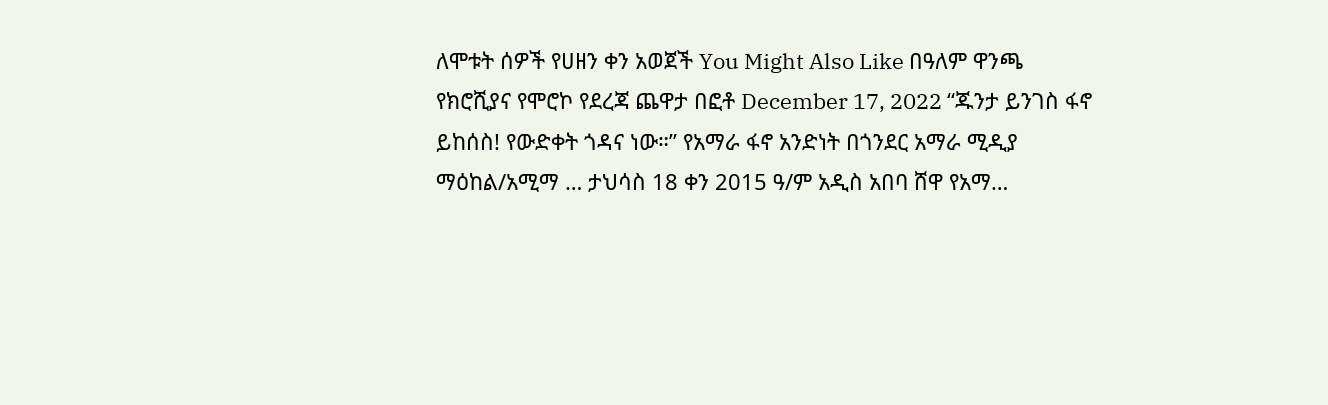ለሞቱት ሰዎች የሀዘን ቀን አወጀች You Might Also Like በዓለም ዋንጫ የክሮሺያና የሞሮኮ የደረጃ ጨዋታ በፎቶ December 17, 2022 “ጁንታ ይንገስ ፋኖ ይከሰስ! የውድቀት ጎዳና ነው።” የአማራ ፋኖ አንድነት በጎንደር አማራ ሚዲያ ማዕከል/አሚማ … ታህሳስ 18 ቀን 2015 ዓ/ም አዲስ አበባ ሸዋ የአማ…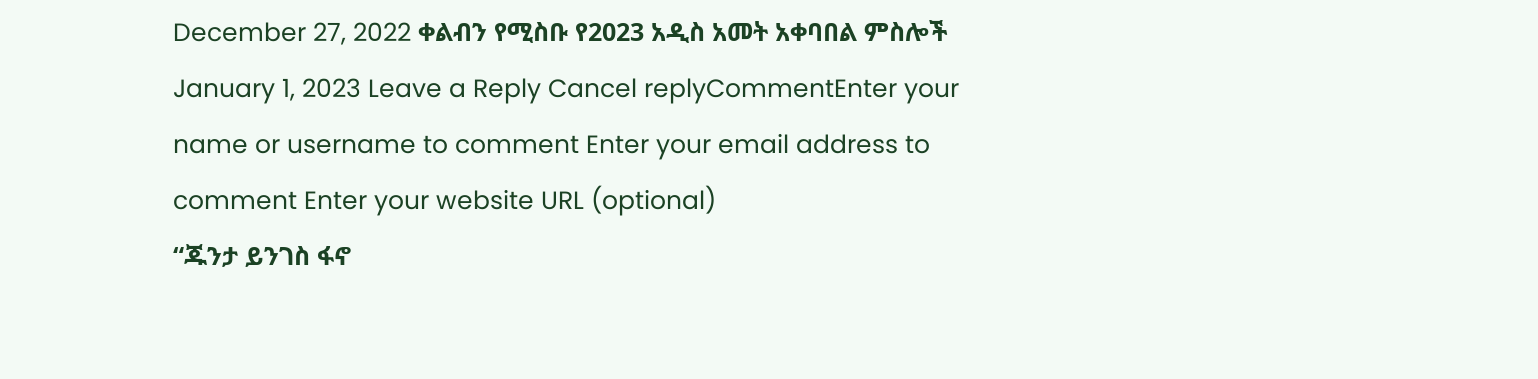December 27, 2022 ቀልብን የሚስቡ የ2023 አዲስ አመት አቀባበል ምስሎች January 1, 2023 Leave a Reply Cancel replyCommentEnter your name or username to comment Enter your email address to comment Enter your website URL (optional)
“ጁንታ ይንገስ ፋኖ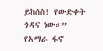ይከሰስ! የውድቀት ጎዳና ነው።” የአማራ ፋኖ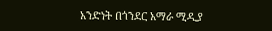አንድነት በጎንደር አማራ ሚዲያ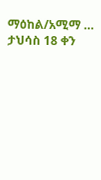ማዕከል/አሚማ … ታህሳስ 18 ቀን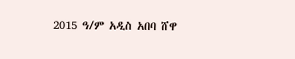2015 ዓ/ም አዲስ አበባ ሸዋ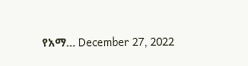የአማ… December 27, 2022